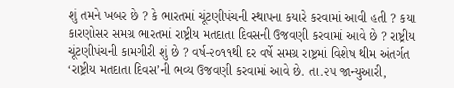શું તમને ખબર છે ? કે ભારતમાં ચૂંટણીપંચની સ્થાપના કયારે કરવામાં આવી હતી ? કયા કારણોસર સમગ્ર ભારતમાં રાષ્ટ્રીય મતદાતા દિવસની ઉજવણી કરવામાં આવે છે ? રાષ્ટ્રીય ચૂંટણીપંચની કામગીરી શું છે ? વર્ષ-૨૦૧૧થી દર વર્ષે સમગ્ર રાષ્ટ્રમાં વિશેષ થીમ અંતર્ગત ‘રાષ્ટ્રીય મતદાતા દિવસ’ની ભવ્ય ઉજવણી કરવામાં આવે છે. તા.૨૫ જાન્યુઆરી,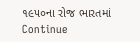૧૯૫૦ના રોજ ભારતમાં Continue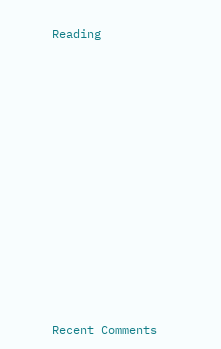Reading


















Recent Comments